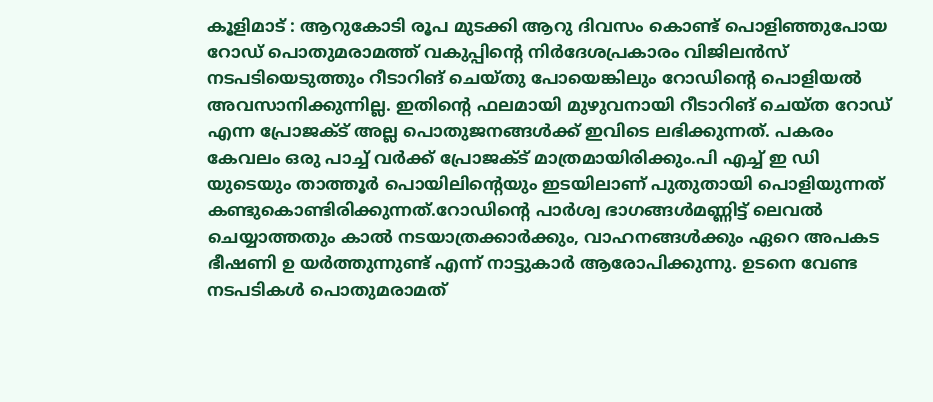കൂളിമാട് : ആറുകോടി രൂപ മുടക്കി ആറു ദിവസം കൊണ്ട് പൊളിഞ്ഞുപോയ റോഡ് പൊതുമരാമത്ത് വകുപ്പിന്റെ നിർദേശപ്രകാരം വിജിലൻസ് നടപടിയെടുത്തും റീടാറിങ് ചെയ്തു പോയെങ്കിലും റോഡിന്റെ പൊളിയൽ അവസാനിക്കുന്നില്ല. ഇതിന്റെ ഫലമായി മുഴുവനായി റീടാറിങ് ചെയ്ത റോഡ് എന്ന പ്രോജക്ട് അല്ല പൊതുജനങ്ങൾക്ക് ഇവിടെ ലഭിക്കുന്നത്. പകരം കേവലം ഒരു പാച്ച് വർക്ക് പ്രോജക്ട് മാത്രമായിരിക്കും.പി എച്ച് ഇ ഡി യുടെയും താത്തൂർ പൊയിലിന്റെയും ഇടയിലാണ് പുതുതായി പൊളിയുന്നത് കണ്ടുകൊണ്ടിരിക്കുന്നത്.റോഡിന്റെ പാർശ്വ ഭാഗങ്ങൾമണ്ണിട്ട് ലെവൽ ചെയ്യാത്തതും കാൽ നടയാത്രക്കാർക്കും, വാഹനങ്ങൾക്കും ഏറെ അപകട ഭീഷണി ഉ യർത്തുന്നുണ്ട് എന്ന് നാട്ടുകാർ ആരോപിക്കുന്നു. ഉടനെ വേണ്ട നടപടികൾ പൊതുമരാമത്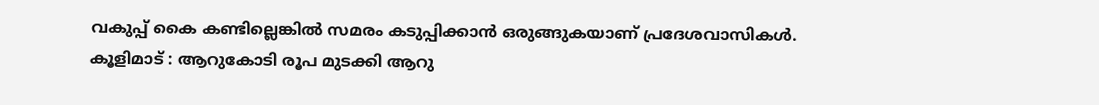വകുപ്പ് കൈ കണ്ടില്ലെങ്കിൽ സമരം കടുപ്പിക്കാൻ ഒരുങ്ങുകയാണ് പ്രദേശവാസികൾ.
കൂളിമാട് : ആറുകോടി രൂപ മുടക്കി ആറു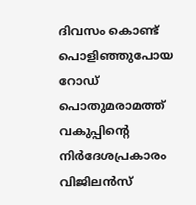ദിവസം കൊണ്ട് പൊളിഞ്ഞുപോയ റോഡ് പൊതുമരാമത്ത് വകുപ്പിന്റെ നിർദേശപ്രകാരം വിജിലൻസ്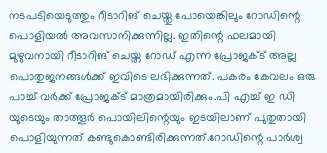നടപടിയെടുത്തും റീടാറിങ് ചെയ്തു പോയെങ്കിലും റോഡിന്റെ പൊളിയൽ അവസാനിക്കുന്നില്ല. ഇതിന്റെ ഫലമായി മുഴുവനായി റീടാറിങ് ചെയ്ത റോഡ് എന്ന പ്രോജക്ട് അല്ല പൊതുജനങ്ങൾക്ക് ഇവിടെ ലഭിക്കുന്നത്. പകരം കേവലം ഒരു പാച്ച് വർക്ക് പ്രോജക്ട് മാത്രമായിരിക്കും.പി എച്ച് ഇ ഡി യുടെയും താത്തൂർ പൊയിലിന്റെയും ഇടയിലാണ് പുതുതായി പൊളിയുന്നത് കണ്ടുകൊണ്ടിരിക്കുന്നത്.റോഡിന്റെ പാർശ്വ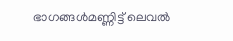ഭാഗങ്ങൾമണ്ണിട്ട് ലെവൽ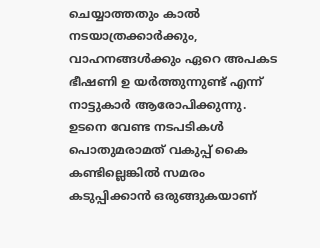ചെയ്യാത്തതും കാൽ നടയാത്രക്കാർക്കും, വാഹനങ്ങൾക്കും ഏറെ അപകട ഭീഷണി ഉ യർത്തുന്നുണ്ട് എന്ന് നാട്ടുകാർ ആരോപിക്കുന്നു. ഉടനെ വേണ്ട നടപടികൾ പൊതുമരാമത് വകുപ്പ് കൈ കണ്ടില്ലെങ്കിൽ സമരം കടുപ്പിക്കാൻ ഒരുങ്ങുകയാണ്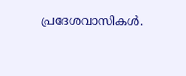പ്രദേശവാസികൾ.